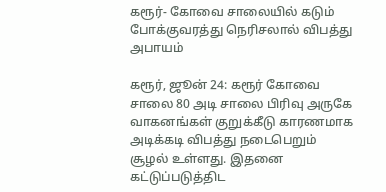கரூர்- கோவை சாலையில் கடும் போக்குவரத்து நெரிசலால் விபத்து அபாயம்

கரூர், ஜூன் 24: கரூர் கோவை சாலை 80 அடி சாலை பிரிவு அருகே வாகனங்கள் குறுக்கீடு காரணமாக அடிக்கடி விபத்து நடைபெறும் சூழல் உள்ளது. இதனை கட்டுப்படுத்திட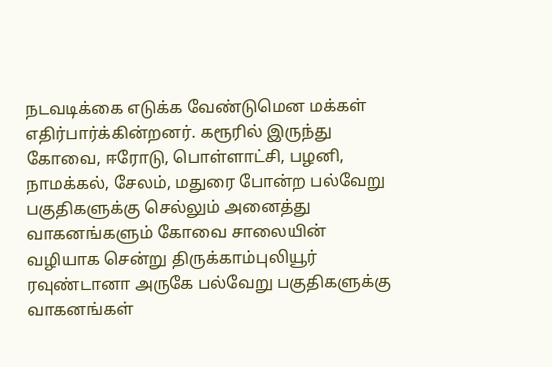நடவடிக்கை எடுக்க வேண்டுமென மக்கள் எதிர்பார்க்கின்றனர். கரூரில் இருந்து கோவை, ஈரோடு, பொள்ளாட்சி, பழனி, நாமக்கல், சேலம், மதுரை போன்ற பல்வேறு பகுதிகளுக்கு செல்லும் அனைத்து வாகனங்களும் கோவை சாலையின் வழியாக சென்று திருக்காம்புலியூர் ரவுண்டானா அருகே பல்வேறு பகுதிகளுக்கு வாகனங்கள்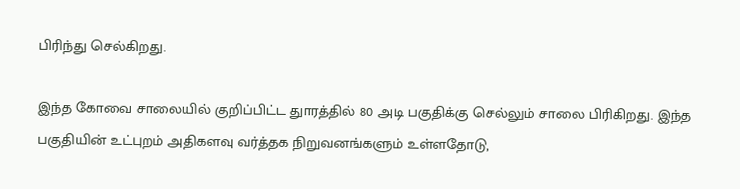பிரிந்து செல்கிறது.

இந்த கோவை சாலையில் குறிப்பிட்ட துாரத்தில் 80 அடி பகுதிக்கு செல்லும் சாலை பிரிகிறது. இந்த பகுதியின் உட்புறம் அதிகளவு வர்த்தக நிறுவனங்களும் உள்ளதோடு,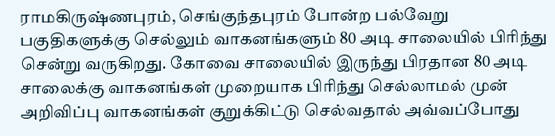ராமகிருஷ்ணபுரம், செங்குந்தபுரம் போன்ற பல்வேறு பகுதிகளுக்கு செல்லும் வாகனங்களும் 80 அடி சாலையில் பிரிந்து சென்று வருகிறது. கோவை சாலையில் இருந்து பிரதான 80 அடி சாலைக்கு வாகனங்கள் முறையாக பிரிந்து செல்லாமல் முன் அறிவிப்பு வாகனங்கள் குறுக்கிட்டு செல்வதால் அவ்வப்போது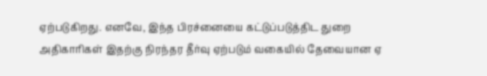ஏற்படுகிறது. எனவே, இந்த பிரச்னையை கட்டுப்படுத்திட துறை அதிகாரிகள் இதற்கு நிரந்தர தீர்வு ஏற்படும் வகையில் தேவையான ஏ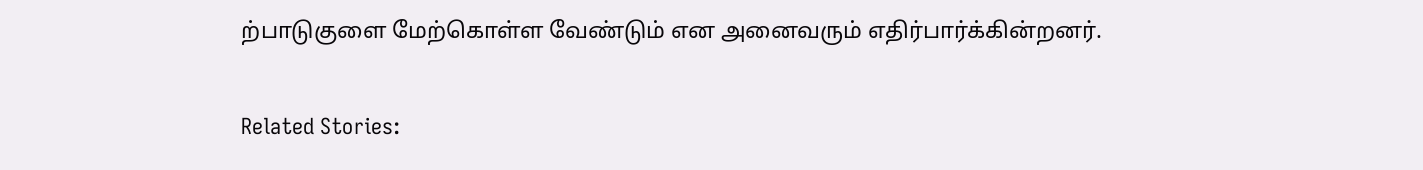ற்பாடுகுளை மேற்கொள்ள வேண்டும் என அனைவரும் எதிர்பார்க்கின்றனர்.

Related Stories: